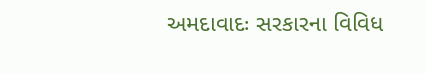અમદાવાદઃ સરકારના વિવિધ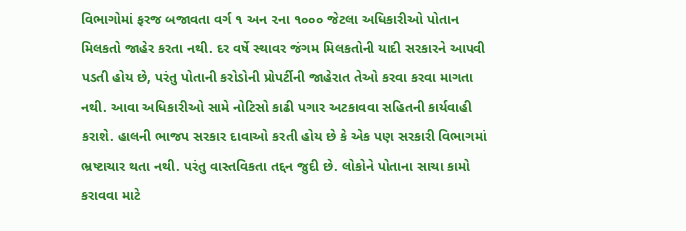વિભાગોમાં ફરજ બજાવતા વર્ગ ૧ અન ૨ના ૧૦૦૦ જેટલા અધિકારીઓ પોતાન મિલકતો જાહેર કરતા નથી. દર વર્ષે સ્થાવર જંગમ મિલકતોની યાદી સરકારને આપવી પડતી હોય છે, પરંતુ પોતાની કરોડોની પ્રોપર્ટીની જાહેરાત તેઓ કરવા કરવા માગતા નથી. આવા અધિકારીઓ સામે નોટિસો કાઢી પગાર અટકાવવા સહિતની કાર્યવાહી કરાશે. હાલની ભાજપ સરકાર દાવાઓ કરતી હોય છે કે એક પણ સરકારી વિભાગમાં ભ્રષ્ટાચાર થતા નથી. પરંતુ વાસ્તવિકતા તદ્દન જુદી છે. લોકોને પોતાના સાચા કામો કરાવવા માટે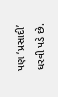પણ ‘પ્રસાદી’ ધરવી પડે છે.